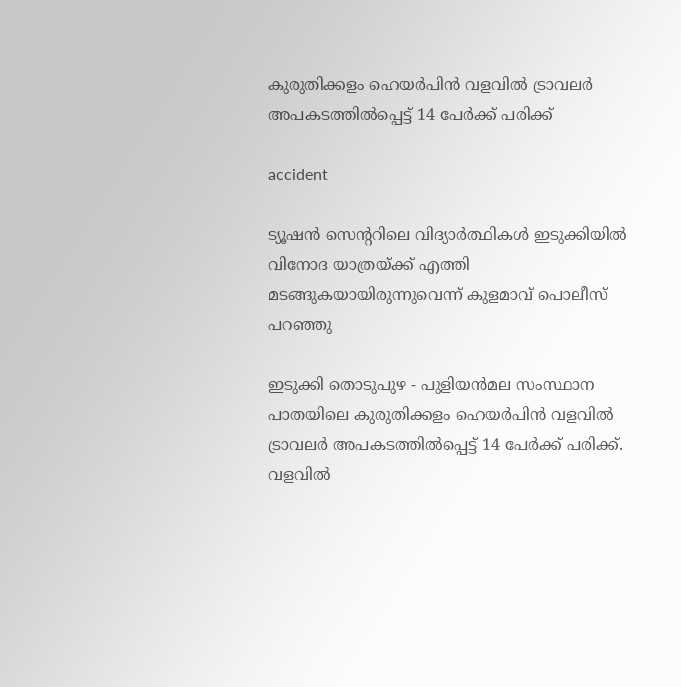കുരുതിക്കളം ഹെയര്‍പിന്‍ വളവില്‍ ട്രാവലര്‍ അപകടത്തില്‍പ്പെട്ട് 14 പേര്‍ക്ക് പരിക്ക്

accident

ട്യൂഷന്‍ സെന്ററിലെ വിദ്യാര്‍ത്ഥികള്‍ ഇടുക്കിയില്‍ വിനോദ യാത്രയ്ക്ക് എത്തി മടങ്ങുകയായിരുന്നുവെന്ന് കുളമാവ് പൊലീസ് പറഞ്ഞു

ഇടുക്കി തൊടുപുഴ - പുളിയന്‍മല സംസ്ഥാന പാതയിലെ കുരുതിക്കളം ഹെയര്‍പിന്‍ വളവില്‍ ട്രാവലര്‍ അപകടത്തില്‍പ്പെട്ട് 14 പേര്‍ക്ക് പരിക്ക്. വളവില്‍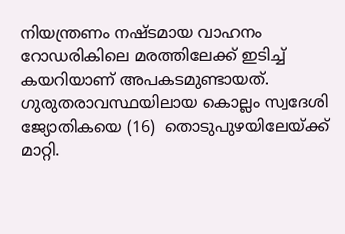നിയന്ത്രണം നഷ്ടമായ വാഹനം റോഡരികിലെ മരത്തിലേക്ക് ഇടിച്ച് കയറിയാണ് അപകടമുണ്ടായത്. ഗുരുതരാവസ്ഥയിലായ കൊല്ലം സ്വദേശി ജ്യോതികയെ (16)  തൊടുപുഴയിലേയ്ക്ക് മാറ്റി.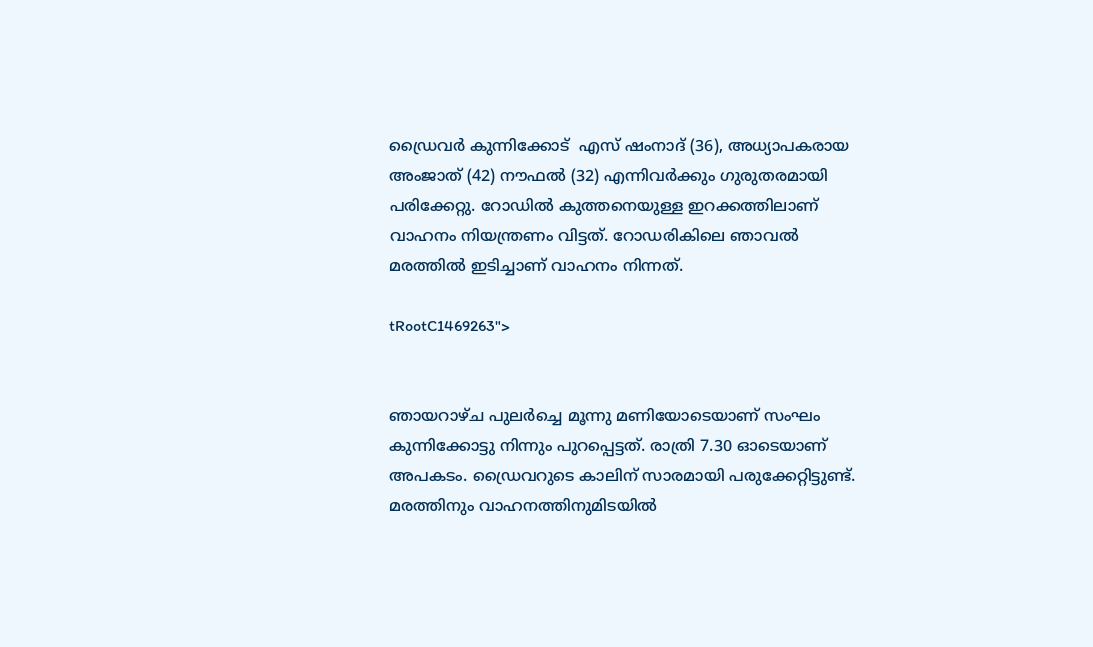ഡ്രൈവര്‍ കുന്നിക്കോട്  എസ് ഷംനാദ് (36), അധ്യാപകരായ അംജാത് (42) നൗഫല്‍ (32) എന്നിവര്‍ക്കും ഗുരുതരമായി പരിക്കേറ്റു. റോഡില്‍ കുത്തനെയുള്ള ഇറക്കത്തിലാണ് വാഹനം നിയന്ത്രണം വിട്ടത്. റോഡരികിലെ ഞാവല്‍ മരത്തില്‍ ഇടിച്ചാണ് വാഹനം നിന്നത്.

tRootC1469263">


ഞായറാഴ്ച പുലര്‍ച്ചെ മൂന്നു മണിയോടെയാണ് സംഘം കുന്നിക്കോട്ടു നിന്നും പുറപ്പെട്ടത്. രാത്രി 7.30 ഓടെയാണ് അപകടം. ഡ്രൈവറുടെ കാലിന് സാരമായി പരുക്കേറ്റിട്ടുണ്ട്. മരത്തിനും വാഹനത്തിനുമിടയില്‍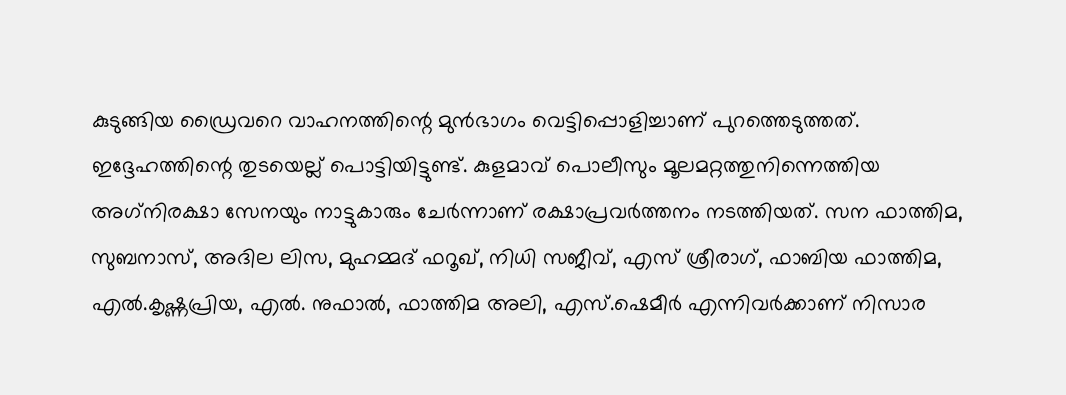കുടുങ്ങിയ ഡ്രൈവറെ വാഹനത്തിന്റെ മുന്‍ഭാഗം വെട്ടിപ്പൊളിച്ചാണ് പുറത്തെടുത്തത്. ഇദ്ദേഹത്തിന്റെ തുടയെല്ല് പൊട്ടിയിട്ടുണ്ട്. കുളമാവ് പൊലീസും മൂലമറ്റത്തുനിന്നെത്തിയ അഗ്‌നിരക്ഷാ സേനയും നാട്ടുകാരും ചേര്‍ന്നാണ് രക്ഷാപ്രവര്‍ത്തനം നടത്തിയത്. സന ഫാത്തിമ, സുബനാസ്, അദില ലിസ, മുഹമ്മദ് ഫറൂഖ്, നിധി സജീവ്, എസ് ശ്രീരാഗ്, ഫാബിയ ഫാത്തിമ, എല്‍.കൃഷ്ണപ്രിയ, എല്‍. നുഫാല്‍, ഫാത്തിമ അലി, എസ്.ഷെമീര്‍ എന്നിവര്‍ക്കാണ് നിസാര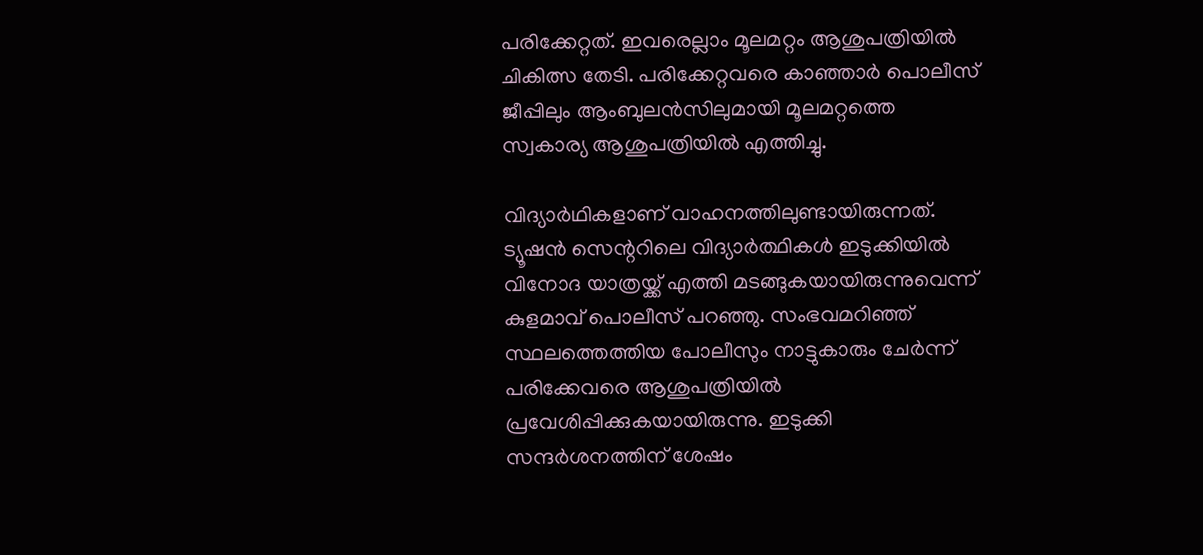പരിക്കേറ്റത്. ഇവരെല്ലാം മൂലമറ്റം ആശുപത്രിയില്‍ ചികിത്സ തേടി. പരിക്കേറ്റവരെ കാഞ്ഞാര്‍ പൊലീസ് ജീപ്പിലും ആംബുലന്‍സിലുമായി മൂലമറ്റത്തെ സ്വകാര്യ ആശുപത്രിയില്‍ എത്തിച്ചു.

വിദ്യാര്‍ഥികളാണ് വാഹനത്തിലുണ്ടായിരുന്നത്. ട്യൂഷന്‍ സെന്ററിലെ വിദ്യാര്‍ത്ഥികള്‍ ഇടുക്കിയില്‍ വിനോദ യാത്രയ്ക്ക് എത്തി മടങ്ങുകയായിരുന്നുവെന്ന് കുളമാവ് പൊലീസ് പറഞ്ഞു. സംഭവമറിഞ്ഞ് സ്ഥലത്തെത്തിയ പോലീസും നാട്ടുകാരും ചേര്‍ന്ന് പരിക്കേവരെ ആശുപത്രിയില്‍ പ്രവേശിപ്പിക്കുകയായിരുന്നു. ഇടുക്കി സന്ദര്‍ശനത്തിന് ശേഷം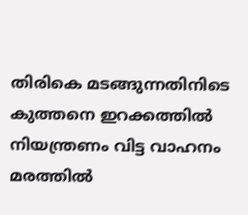തിരികെ മടങ്ങുന്നതിനിടെ കുത്തനെ ഇറക്കത്തില്‍ നിയന്ത്രണം വിട്ട വാഹനം മരത്തില്‍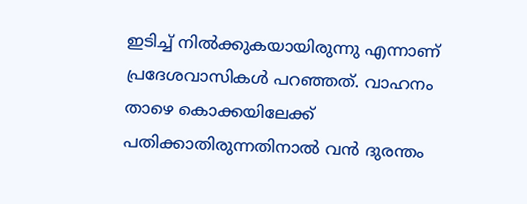ഇടിച്ച് നില്‍ക്കുകയായിരുന്നു എന്നാണ് പ്രദേശവാസികള്‍ പറഞ്ഞത്. വാഹനം താഴെ കൊക്കയിലേക്ക് പതിക്കാതിരുന്നതിനാല്‍ വന്‍ ദുരന്തം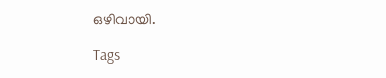ഒഴിവായി.

Tags